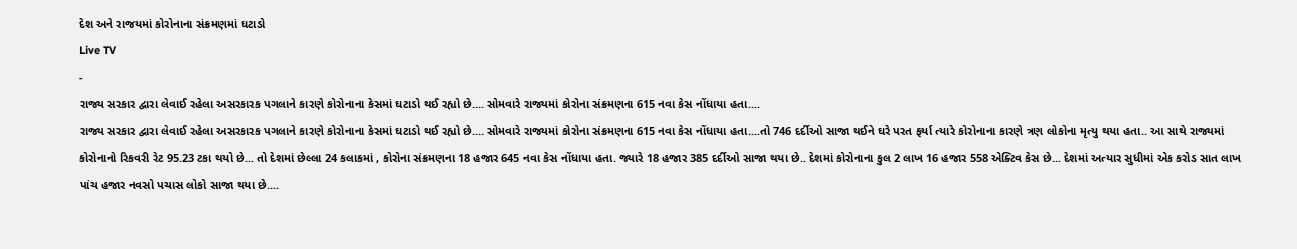દેશ અને રાજયમાં કોરોનાના સંક્રમણમાં ઘટાડો
Live TV
-
રાજ્ય સરકાર દ્વારા લેવાઈ રહેલા અસરકારક પગલાને કારણે કોરોનાના કેસમાં ઘટાડો થઈ રહ્યો છે.... સોમવારે રાજ્યમાં કોરોના સંક્રમણના 615 નવા કેસ નોંધાયા હતા....
રાજ્ય સરકાર દ્વારા લેવાઈ રહેલા અસરકારક પગલાને કારણે કોરોનાના કેસમાં ઘટાડો થઈ રહ્યો છે.... સોમવારે રાજ્યમાં કોરોના સંક્રમણના 615 નવા કેસ નોંધાયા હતા....તો 746 દર્દીઓ સાજા થઈને ઘરે પરત ફર્યા ત્યારે કોરોનાના કારણે ત્રણ લોકોના મૃત્યુ થયા હતા.. આ સાથે રાજ્યમાં કોરોનાનો રિકવરી રેટ 95.23 ટકા થયો છે... તો દેશમાં છેલ્લા 24 કલાકમાં , કોરોના સંક્રમણના 18 હજાર 645 નવા કેસ નોંધાયા હતા. જ્યારે 18 હજાર 385 દર્દીઓ સાજા થયા છે.. દેશમાં કોરોનાના કુલ 2 લાખ 16 હજાર 558 એક્ટિવ કેસ છે... દેશમાં અત્યાર સુધીમાં એક કરોડ સાત લાખ પાંચ હજાર નવસો પચાસ લોકો સાજા થયા છે....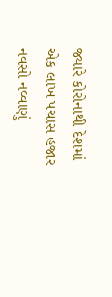જ્યારે કોરોનાથી દેશમાં એક લાખ પચાસ હજાર નવસો નવ્વાણું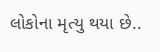લોકોના મૃત્યુ થયા છે..